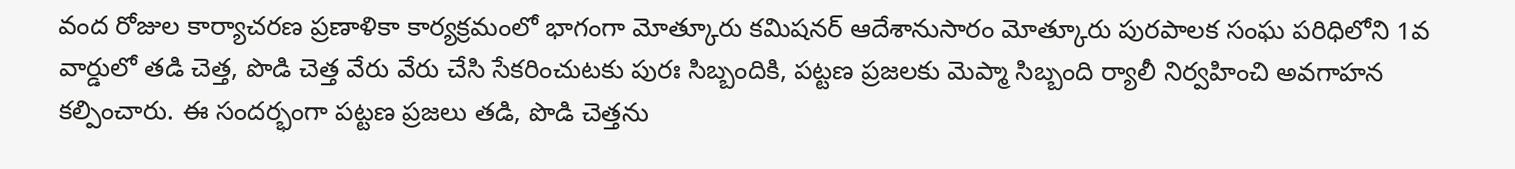వంద రోజుల కార్యాచరణ ప్రణాళికా కార్యక్రమంలో భాగంగా మోత్కూరు కమిషనర్ ఆదేశానుసారం మోత్కూరు పురపాలక సంఘ పరిధిలోని 1వ వార్డులో తడి చెత్త, పొడి చెత్త వేరు వేరు చేసి సేకరించుటకు పురః సిబ్బందికి, పట్టణ ప్రజలకు మెప్మా సిబ్బంది ర్యాలీ నిర్వహించి అవగాహన కల్పించారు. ఈ సందర్భంగా పట్టణ ప్రజలు తడి, పొడి చెత్తను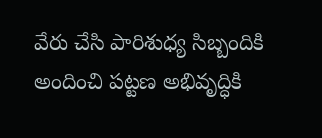వేరు చేసి పారిశుధ్య సిబ్బందికి అందించి పట్టణ అభివృద్ధికి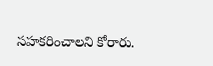సహకరించాలని కోరారు.